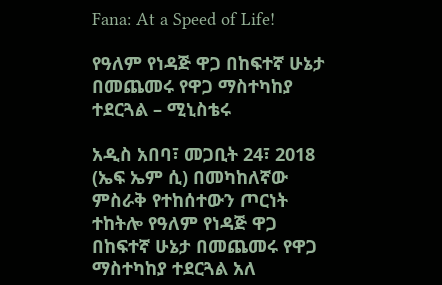Fana: At a Speed of Life!

የዓለም የነዳጅ ዋጋ በከፍተኛ ሁኔታ በመጨመሩ የዋጋ ማስተካከያ ተደርጓል – ሚኒስቴሩ

አዲስ አበባ፣ መጋቢት 24፣ 2018 (ኤፍ ኤም ሲ) በመካከለኛው ምስራቅ የተከሰተውን ጦርነት ተከትሎ የዓለም የነዳጅ ዋጋ በከፍተኛ ሁኔታ በመጨመሩ የዋጋ ማስተካከያ ተደርጓል አለ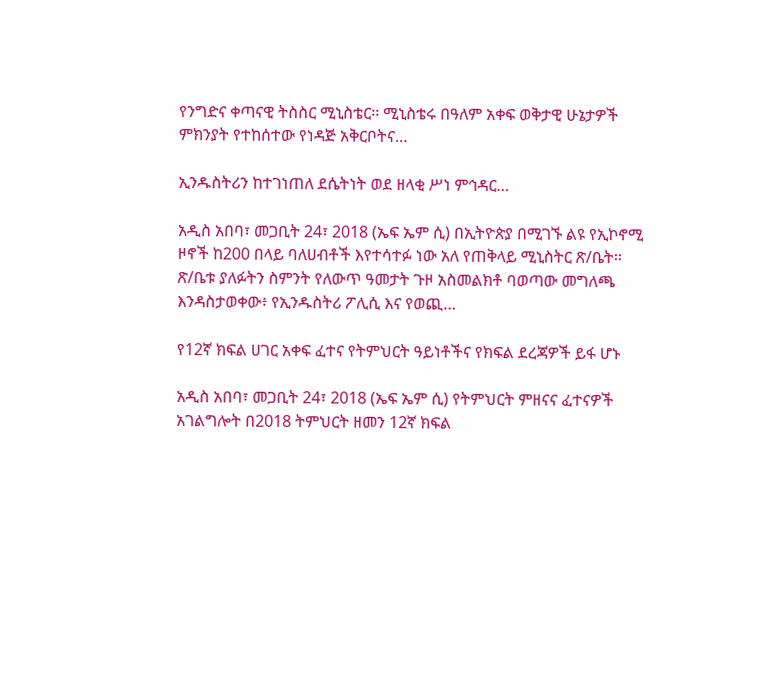የንግድና ቀጣናዊ ትስስር ሚኒስቴር፡፡ ሚኒስቴሩ በዓለም አቀፍ ወቅታዊ ሁኔታዎች ምክንያት የተከሰተው የነዳጅ አቅርቦትና…

ኢንዱስትሪን ከተገነጠለ ደሴትነት ወደ ዘላቂ ሥነ ምኅዳር…

አዲስ አበባ፣ መጋቢት 24፣ 2018 (ኤፍ ኤም ሲ) በኢትዮጵያ በሚገኙ ልዩ የኢኮኖሚ ዞኖች ከ200 በላይ ባለሀብቶች እየተሳተፉ ነው አለ የጠቅላይ ሚኒስትር ጽ/ቤት፡፡ ጽ/ቤቱ ያለፉትን ስምንት የለውጥ ዓመታት ጉዞ አስመልክቶ ባወጣው መግለጫ እንዳስታወቀው፥ የኢንዱስትሪ ፖሊሲ እና የወጪ…

የ12ኛ ክፍል ሀገር አቀፍ ፈተና የትምህርት ዓይነቶችና የክፍል ደረጃዎች ይፋ ሆኑ

አዲስ አበባ፣ መጋቢት 24፣ 2018 (ኤፍ ኤም ሲ) የትምህርት ምዘናና ፈተናዎች አገልግሎት በ2018 ትምህርት ዘመን 12ኛ ክፍል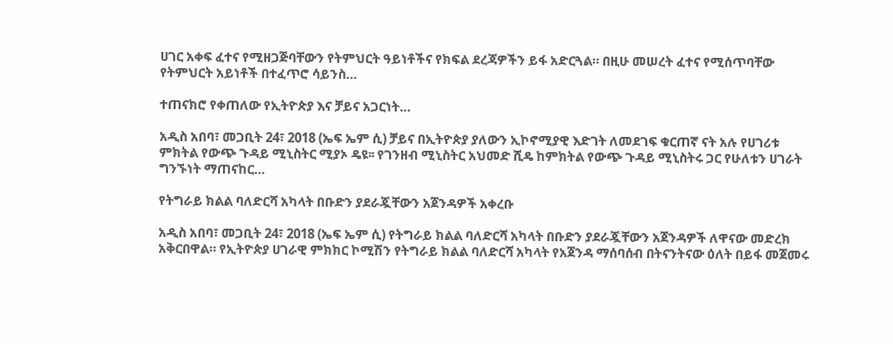ሀገር አቀፍ ፈተና የሚዘጋጅባቸውን የትምህርት ዓይነቶችና የክፍል ደረጃዎችን ይፋ አድርጓል። በዚሁ መሠረት ፈተና የሚሰጥባቸው የትምህርት አይነቶች በተፈጥሮ ሳይንስ…

ተጠናክሮ የቀጠለው የኢትዮጵያ እና ቻይና አጋርነት…

አዲስ አበባ፣ መጋቢት 24፣ 2018 (ኤፍ ኤም ሲ) ቻይና በኢትዮጵያ ያለውን ኢኮኖሚያዊ እድገት ለመደገፍ ቁርጠኛ ናት አሉ የሀገሪቱ ምክትል የውጭ ጉዳይ ሚኒስትር ሚያኦ ዴዩ፡፡ የገንዘብ ሚኒስትር አህመድ ሺዴ ከምክትል የውጭ ጉዳይ ሚኒስትሩ ጋር የሁለቱን ሀገራት ግንኙነት ማጠናከር…

የትግራይ ክልል ባለድርሻ አካላት በቡድን ያደራጇቸውን አጀንዳዎች አቀረቡ

አዲስ አበባ፣ መጋቢት 24፣ 2018 (ኤፍ ኤም ሲ) የትግራይ ክልል ባለድርሻ አካላት በቡድን ያደራጇቸውን አጀንዳዎች ለዋናው መድረክ አቅርበዋል። የኢትዮጵያ ሀገራዊ ምክክር ኮሚሽን የትግራይ ክልል ባለድርሻ አካላት የአጀንዳ ማሰባሰብ በትናንትናው ዕለት በይፋ መጀመሩ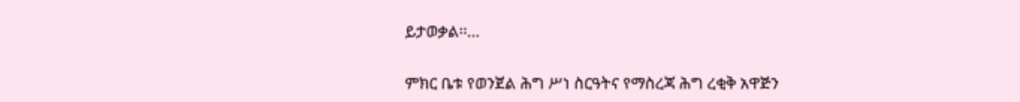ይታወቃል፡፡…

ምክር ቤቱ የወንጀል ሕግ ሥነ ስርዓትና የማስረጃ ሕግ ረቂቅ አዋጅን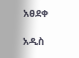አፀደቀ

አዲስ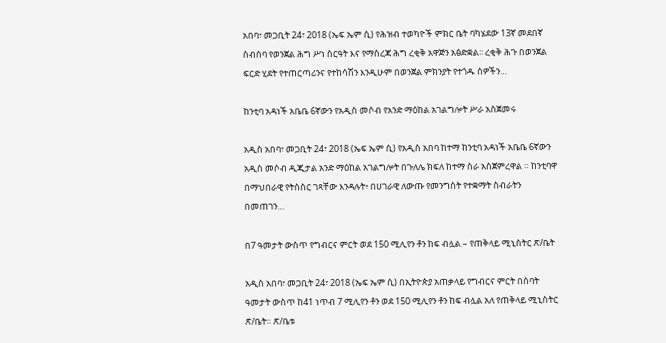አበባ፣ መጋቢት 24፣ 2018 (ኤፍ ኤም ሲ) የሕዝብ ተወካዮች ምክር ቤት ባካሄደው 13ኛ መደበኛ ስብሰባ የወንጀል ሕግ ሥነ ስርዓት እና የማስረጃ ሕግ ረቂቅ አዋጅን አፅድቋል፡፡ ረቂቅ ሕጉ በወንጀል ፍርድ ሂደት የተጠርጣሪንና የተከሳሽን እንዲሁም በወንጀል ምክንያት የተጎዱ ሰዎችን…

ከንቲባ አዳነች አቤቤ 6ኛውን የአዲስ መሶብ የአንድ ማዕከል አገልግሎት ሥራ አስጀመሩ

አዲስ አበባ፣ መጋቢት 24፣ 2018 (ኤፍ ኤም ሲ) የአዲስ አበባ ከተማ ከንቲባ አዳነች አቤቤ 6ኛውን አዲስ መሶብ ዲጂታል አንድ ማዕከል አገልግሎት በጉለሌ ክፍለ ከተማ ስራ አስጀምረዋል ። ከንቲባዋ በማህበራዊ የትስስር ገጻቸው እንዳሉት፥ በሀገራዊ ለውጡ የመንግስት የተቋማት ስብራትን በመጠገን…

በ7 ዓመታት ውስጥ የግብርና ምርት ወደ 150 ሚሊየን ቶን ከፍ ብሏል – የጠቅላይ ሚኒስትር ጽ/ቤት

አዲስ አበባ፣ መጋቢት 24፣ 2018 (ኤፍ ኤም ሲ) በኢትዮጵያ አጠቃላይ የግብርና ምርት በሰባት ዓመታት ውስጥ ከ41 ነጥብ 7 ሚሊየን ቶን ወደ 150 ሚሊየን ቶን ከፍ ብሏል አለ የጠቅላይ ሚኒስትር ጽ/ቤት። ጽ/ቤቱ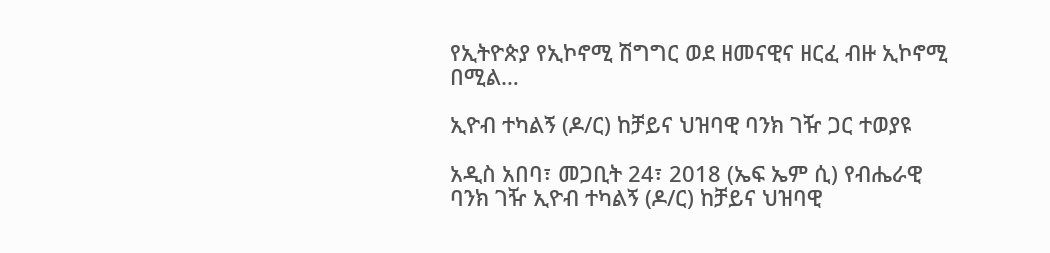የኢትዮጵያ የኢኮኖሚ ሽግግር ወደ ዘመናዊና ዘርፈ ብዙ ኢኮኖሚ በሚል…

ኢዮብ ተካልኝ (ዶ/ር) ከቻይና ህዝባዊ ባንክ ገዥ ጋር ተወያዩ

አዲስ አበባ፣ መጋቢት 24፣ 2018 (ኤፍ ኤም ሲ) የብሔራዊ ባንክ ገዥ ኢዮብ ተካልኝ (ዶ/ር) ከቻይና ህዝባዊ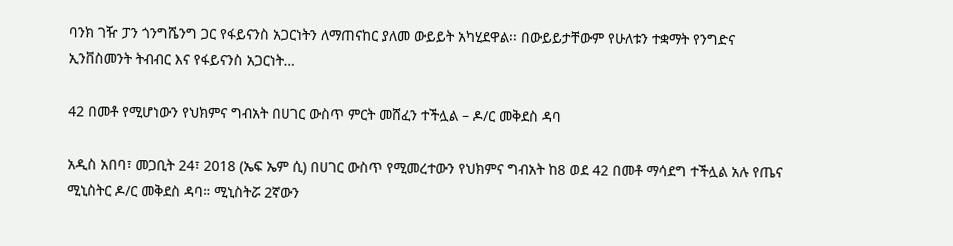ባንክ ገዥ ፓን ጎንግሼንግ ጋር የፋይናንስ አጋርነትን ለማጠናከር ያለመ ውይይት አካሂደዋል፡፡ በውይይታቸውም የሁለቱን ተቋማት የንግድና ኢንቨስመንት ትብብር እና የፋይናንስ አጋርነት…

42 በመቶ የሚሆነውን የህክምና ግብአት በሀገር ውስጥ ምርት መሸፈን ተችሏል – ዶ/ር መቅደስ ዳባ

አዲስ አበባ፣ መጋቢት 24፣ 2018 (ኤፍ ኤም ሲ) በሀገር ውስጥ የሚመረተውን የህክምና ግብአት ከ8 ወደ 42 በመቶ ማሳደግ ተችሏል አሉ የጤና ሚኒስትር ዶ/ር መቅደስ ዳባ። ሚኒስትሯ 2ኛውን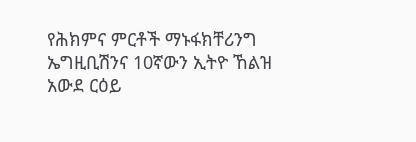የሕክምና ምርቶች ማኑፋክቸሪንግ ኤግዚቢሽንና 10ኛውን ኢትዮ ኸልዝ አውደ ርዕይ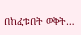በከፈቱበት ወቅት…